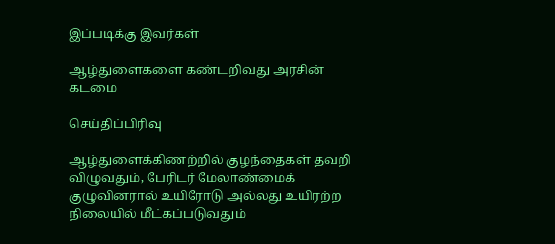இப்படிக்கு இவர்கள்

ஆழ்துளைகளை கண்டறிவது அரசின் கடமை

செய்திப்பிரிவு

ஆழ்துளைக்கிணற்றில் குழந்தைகள் தவறி விழுவதும், பேரிடர் மேலாண்மைக் குழுவினரால் உயிரோடு அல்லது உயிரற்ற நிலையில் மீட்கப்படுவதும்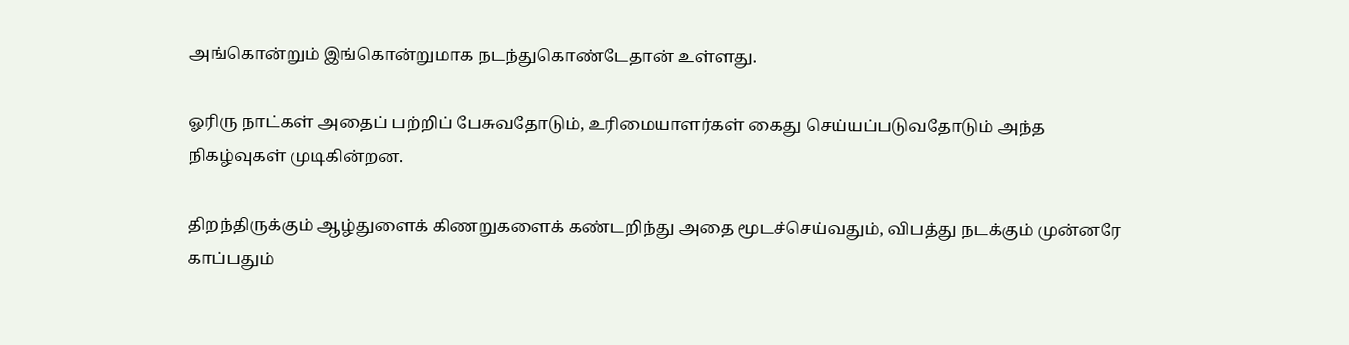அங்கொன்றும் இங்கொன்றுமாக நடந்துகொண்டேதான் உள்ளது.

ஓரிரு நாட்கள் அதைப் பற்றிப் பேசுவதோடும், உரிமையாளர்கள் கைது செய்யப்படுவதோடும் அந்த நிகழ்வுகள் முடிகின்றன.

திறந்திருக்கும் ஆழ்துளைக் கிணறுகளைக் கண்டறிந்து அதை மூடச்செய்வதும், விபத்து நடக்கும் முன்னரே காப்பதும்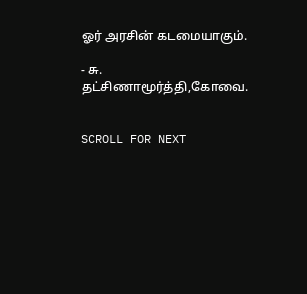ஓர் அரசின் கடமையாகும்.

- சு. தட்சிணாமூர்த்தி,கோவை.


SCROLL FOR NEXT